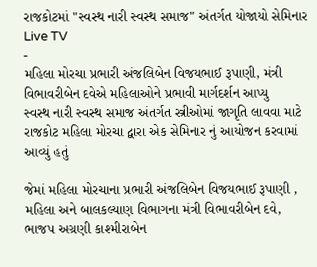રાજકોટમાં "સ્વસ્થ નારી સ્વસ્થ સમાજ" અંતર્ગત યોજાયો સેમિનાર
Live TV
-
મહિલા મોરચા પ્રભારી અંજલિબેન વિજયભાઈ રૂપાણી, મંત્રી વિભાવરીબેન દવેએ મહિલાઓને પ્રભાવી માર્ગદર્શન આપ્યુ
સ્વસ્થ નારી સ્વસ્થ સમાજ અંતર્ગત સ્ત્રીઓમાં જાગૃતિ લાવવા માટે રાજકોટ મહિલા મોરચા દ્વારા એક સેમિનાર નું આયોજન કરવામાં આવ્યું હતું

જેમાં મહિલા મોરચાના પ્રભારી અંજલિબેન વિજયભાઈ રૂપાણી , મહિલા અને બાલકલ્યાણ વિભાગના મંત્રી વિભાવરીબેન દવે, ભાજપ અગ્રણી કાશ્મીરાબેન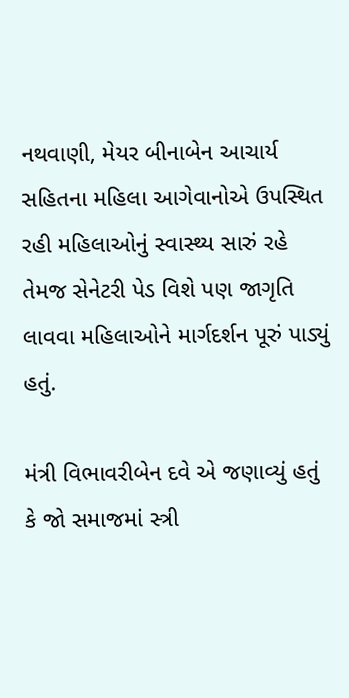નથવાણી, મેયર બીનાબેન આચાર્ય સહિતના મહિલા આગેવાનોએ ઉપસ્થિત રહી મહિલાઓનું સ્વાસ્થ્ય સારું રહે તેમજ સેનેટરી પેડ વિશે પણ જાગૃતિ લાવવા મહિલાઓને માર્ગદર્શન પૂરું પાડ્યું હતું.

મંત્રી વિભાવરીબેન દવે એ જણાવ્યું હતું કે જો સમાજમાં સ્ત્રી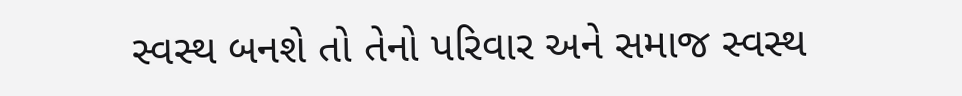સ્વસ્થ બનશે તો તેનો પરિવાર અને સમાજ સ્વસ્થ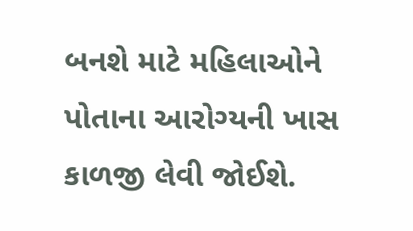બનશે માટે મહિલાઓને પોતાના આરોગ્યની ખાસ કાળજી લેવી જોઈશે.